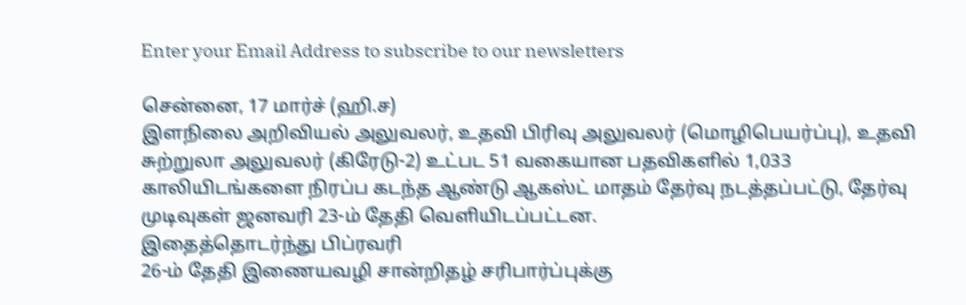Enter your Email Address to subscribe to our newsletters

சென்னை, 17 மார்ச் (ஹி.ச)
இளநிலை அறிவியல் அலுவலர், உதவி பிரிவு அலுவலர் (மொழிபெயர்ப்பு), உதவி சுற்றுலா அலுவலர் (கிரேடு-2) உட்பட 51 வகையான பதவிகளில் 1,033 காலியிடங்களை நிரப்ப கடந்த ஆண்டு ஆகஸ்ட் மாதம் தேர்வு நடத்தப்பட்டு, தேர்வு முடிவுகள் ஜனவரி 23-ம் தேதி வெளியிடப்பட்டன.
இதைத்தொடர்ந்து பிப்ரவரி
26-ம் தேதி இணையவழி சான்றிதழ் சரிபார்ப்புக்கு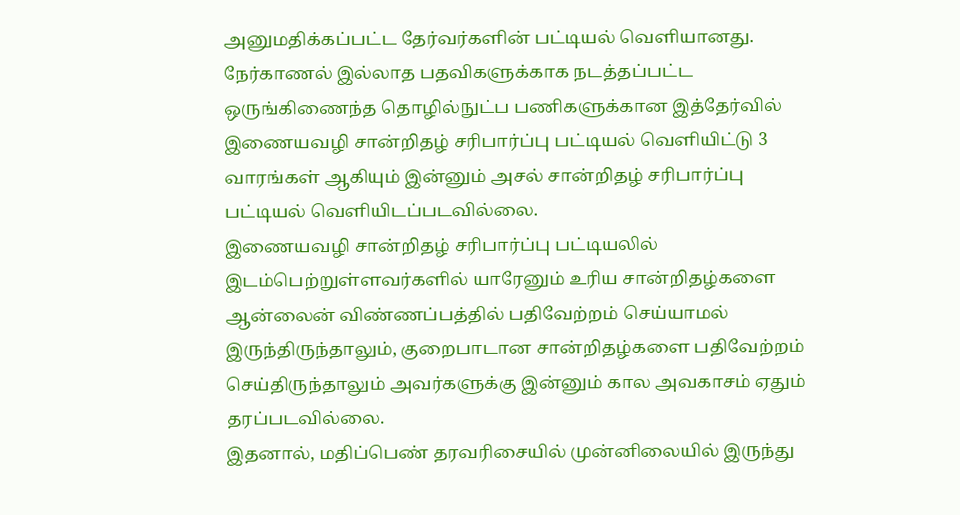அனுமதிக்கப்பட்ட தேர்வர்களின் பட்டியல் வெளியானது.
நேர்காணல் இல்லாத பதவிகளுக்காக நடத்தப்பட்ட ஒருங்கிணைந்த தொழில்நுட்ப பணிகளுக்கான இத்தேர்வில் இணையவழி சான்றிதழ் சரிபார்ப்பு பட்டியல் வெளியிட்டு 3 வாரங்கள் ஆகியும் இன்னும் அசல் சான்றிதழ் சரிபார்ப்பு பட்டியல் வெளியிடப்படவில்லை.
இணையவழி சான்றிதழ் சரிபார்ப்பு பட்டியலில் இடம்பெற்றுள்ளவர்களில் யாரேனும் உரிய சான்றிதழ்களை ஆன்லைன் விண்ணப்பத்தில் பதிவேற்றம் செய்யாமல் இருந்திருந்தாலும், குறைபாடான சான்றிதழ்களை பதிவேற்றம் செய்திருந்தாலும் அவர்களுக்கு இன்னும் கால அவகாசம் ஏதும் தரப்படவில்லை.
இதனால், மதிப்பெண் தரவரிசையில் முன்னிலையில் இருந்து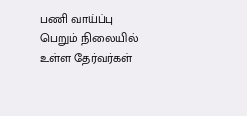பணி வாய்ப்பு பெறும் நிலையில் உள்ள தேர்வர்கள்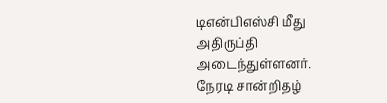டிஎன்பிஎஸ்சி மீது அதிருப்தி அடைந்துள்ளனர்.
நேரடி சான்றிதழ்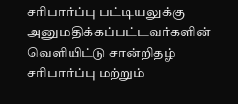சரிபார்ப்பு பட்டியலுக்கு அனுமதிக்கப்பட்டவர்களின் வெளியிட்டு சான்றிதழ் சரிபார்ப்பு மற்றும்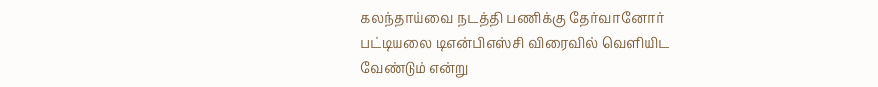கலந்தாய்வை நடத்தி பணிக்கு தேர்வானோர் பட்டியலை டிஎன்பிஎஸ்சி விரைவில் வெளியிட வேண்டும் என்று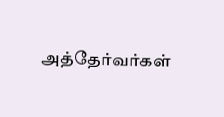அத்தேர்வர்கள்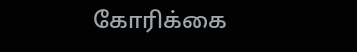கோரிக்கை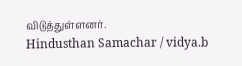விடுத்துள்ளனர்.
Hindusthan Samachar / vidya.b